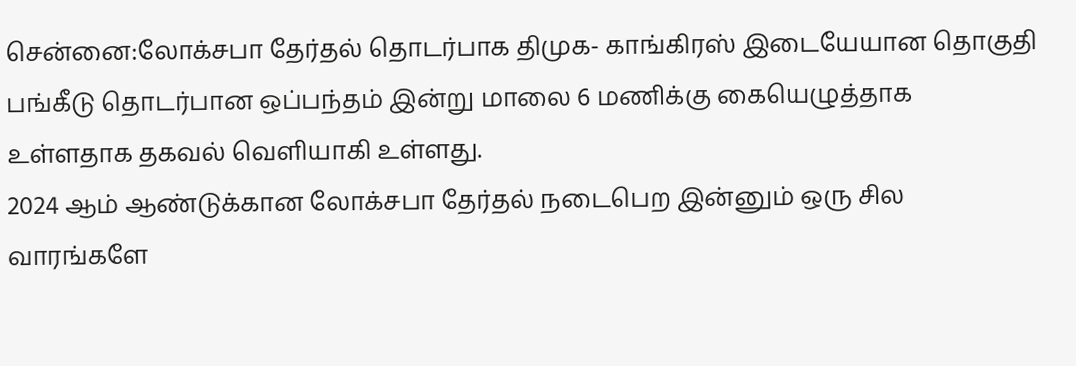சென்னை:லோக்சபா தேர்தல் தொடர்பாக திமுக- காங்கிரஸ் இடையேயான தொகுதி பங்கீடு தொடர்பான ஒப்பந்தம் இன்று மாலை 6 மணிக்கு கையெழுத்தாக உள்ளதாக தகவல் வெளியாகி உள்ளது.
2024 ஆம் ஆண்டுக்கான லோக்சபா தேர்தல் நடைபெற இன்னும் ஒரு சில வாரங்களே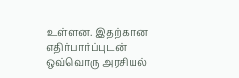உள்ளன. இதற்கான எதிர்பார்ப்புடன் ஒவ்வொரு அரசியல்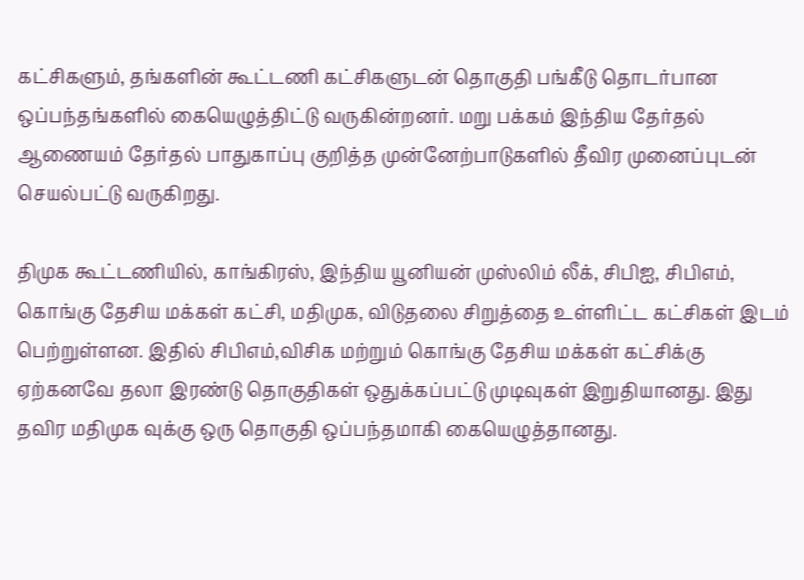கட்சிகளும், தங்களின் கூட்டணி கட்சிகளுடன் தொகுதி பங்கீடு தொடர்பான ஒப்பந்தங்களில் கையெழுத்திட்டு வருகின்றனர். மறு பக்கம் இந்திய தேர்தல் ஆணையம் தேர்தல் பாதுகாப்பு குறித்த முன்னேற்பாடுகளில் தீவிர முனைப்புடன் செயல்பட்டு வருகிறது.

திமுக கூட்டணியில், காங்கிரஸ், இந்திய யூனியன் முஸ்லிம் லீக், சிபிஐ, சிபிஎம், கொங்கு தேசிய மக்கள் கட்சி, மதிமுக, விடுதலை சிறுத்தை உள்ளிட்ட கட்சிகள் இடம் பெற்றுள்ளன. இதில் சிபிஎம்,விசிக மற்றும் கொங்கு தேசிய மக்கள் கட்சிக்கு ஏற்கனவே தலா இரண்டு தொகுதிகள் ஒதுக்கப்பட்டு முடிவுகள் இறுதியானது. இது தவிர மதிமுக வுக்கு ஒரு தொகுதி ஒப்பந்தமாகி கையெழுத்தானது.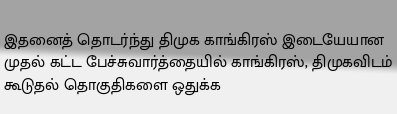இதனைத் தொடர்ந்து திமுக காங்கிரஸ் இடையேயான முதல் கட்ட பேச்சுவார்த்தையில் காங்கிரஸ், திமுகவிடம் கூடுதல் தொகுதிகளை ஒதுக்க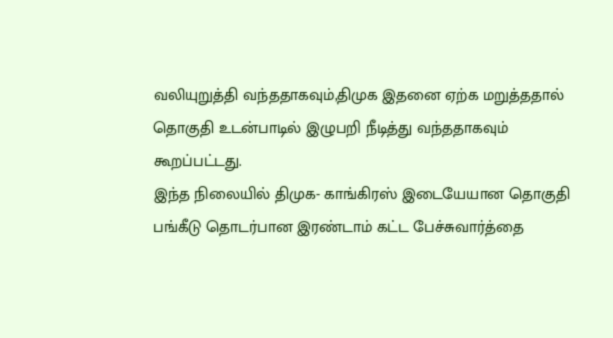வலியுறுத்தி வந்ததாகவும்,திமுக இதனை ஏற்க மறுத்ததால் தொகுதி உடன்பாடில் இழுபறி நீடித்து வந்ததாகவும் கூறப்பட்டது.
இந்த நிலையில் திமுக- காங்கிரஸ் இடையேயான தொகுதி பங்கீடு தொடர்பான இரண்டாம் கட்ட பேச்சுவார்த்தை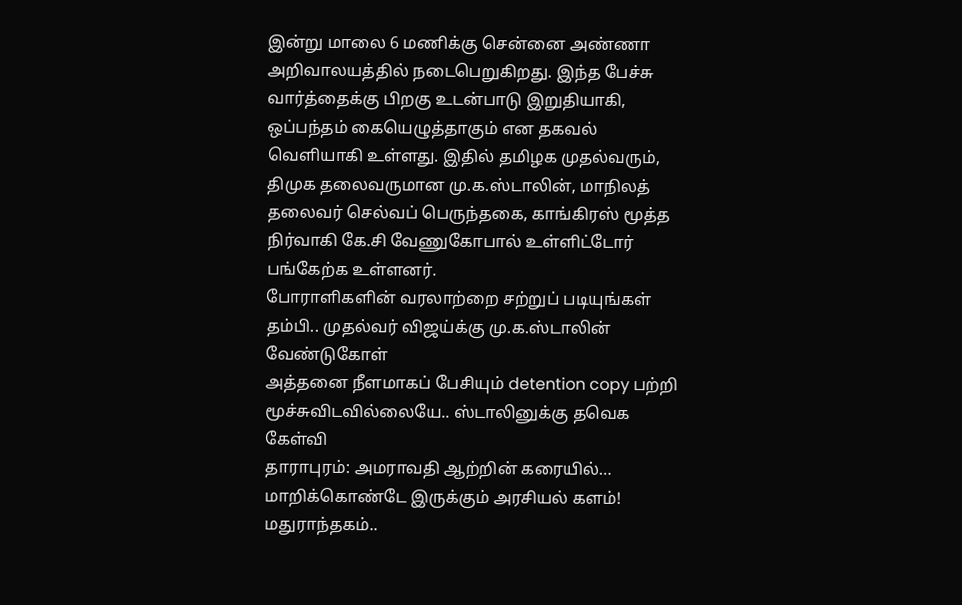இன்று மாலை 6 மணிக்கு சென்னை அண்ணா அறிவாலயத்தில் நடைபெறுகிறது. இந்த பேச்சு வார்த்தைக்கு பிறகு உடன்பாடு இறுதியாகி, ஒப்பந்தம் கையெழுத்தாகும் என தகவல் வெளியாகி உள்ளது. இதில் தமிழக முதல்வரும், திமுக தலைவருமான மு.க.ஸ்டாலின், மாநிலத் தலைவர் செல்வப் பெருந்தகை, காங்கிரஸ் மூத்த நிர்வாகி கே.சி வேணுகோபால் உள்ளிட்டோர் பங்கேற்க உள்ளனர்.
போராளிகளின் வரலாற்றை சற்றுப் படியுங்கள் தம்பி.. முதல்வர் விஜய்க்கு மு.க.ஸ்டாலின் வேண்டுகோள்
அத்தனை நீளமாகப் பேசியும் detention copy பற்றி மூச்சுவிடவில்லையே.. ஸ்டாலினுக்கு தவெக கேள்வி
தாராபுரம்: அமராவதி ஆற்றின் கரையில்… மாறிக்கொண்டே இருக்கும் அரசியல் களம்!
மதுராந்தகம்..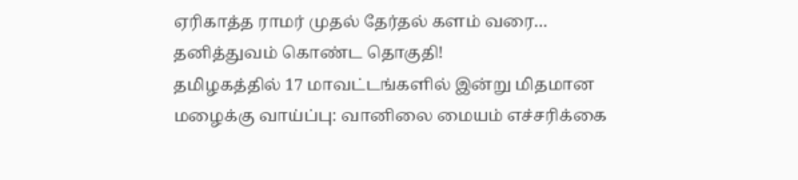ஏரிகாத்த ராமர் முதல் தேர்தல் களம் வரை… தனித்துவம் கொண்ட தொகுதி!
தமிழகத்தில் 17 மாவட்டங்களில் இன்று மிதமான மழைக்கு வாய்ப்பு: வானிலை மையம் எச்சரிக்கை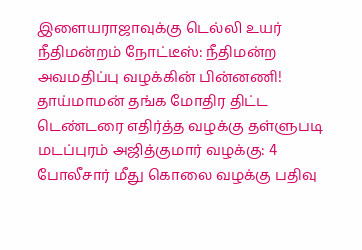இளையராஜாவுக்கு டெல்லி உயர் நீதிமன்றம் நோட்டீஸ்: நீதிமன்ற அவமதிப்பு வழக்கின் பின்னணி!
தாய்மாமன் தங்க மோதிர திட்ட டெண்டரை எதிர்த்த வழக்கு தள்ளுபடி
மடப்புரம் அஜித்குமார் வழக்கு: 4 போலீசார் மீது கொலை வழக்கு பதிவு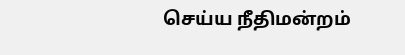செய்ய நீதிமன்றம்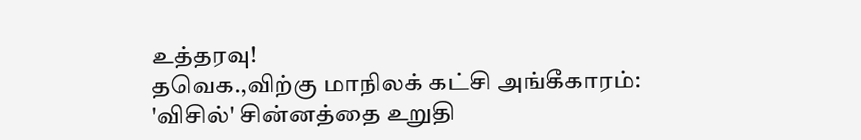உத்தரவு!
தவெக.,விற்கு மாநிலக் கட்சி அங்கீகாரம்: 'விசில்' சின்னத்தை உறுதி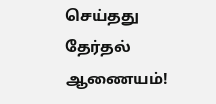செய்தது தேர்தல் ஆணையம்!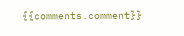{{comments.comment}}